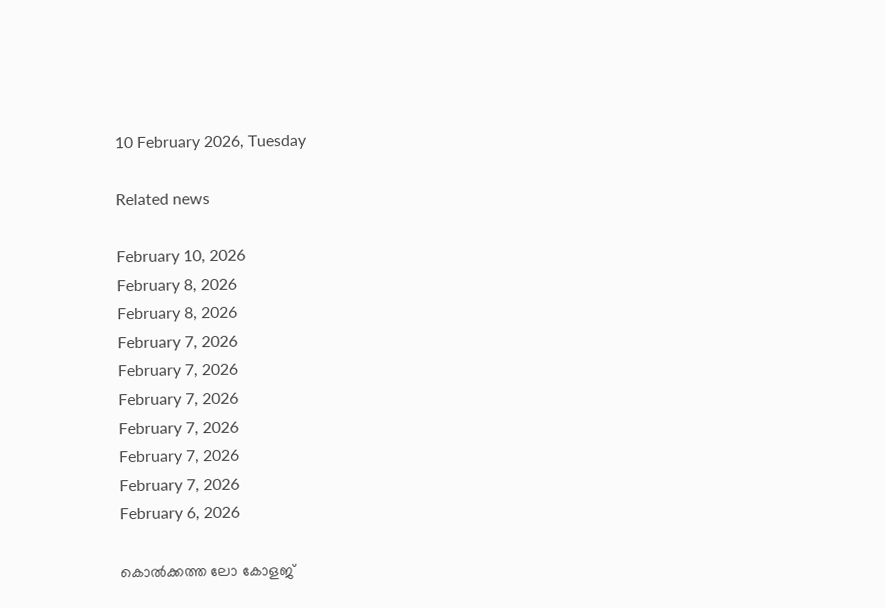10 February 2026, Tuesday

Related news

February 10, 2026
February 8, 2026
February 8, 2026
February 7, 2026
February 7, 2026
February 7, 2026
February 7, 2026
February 7, 2026
February 7, 2026
February 6, 2026

കൊൽക്കത്ത ലോ കോളജ്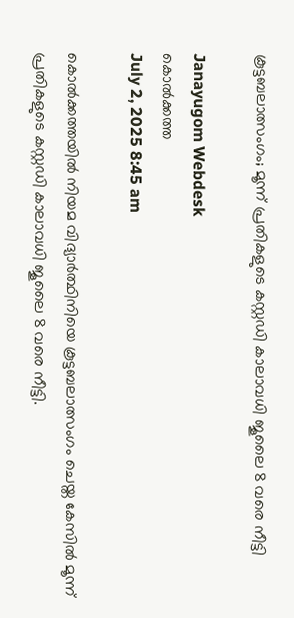കൂട്ടബലാത്സംഗം; മൂന്ന് പ്രതികളുടെ കസ്റ്റഡി കാലാവധി ജൂലൈ 8 വരെ നീട്ടി

Janayugom Webdesk
കൊൽക്കത്ത
July 2, 2025 8:45 am

കൊൽക്കത്തയിൽ നിയമ വിദ്യാർത്ഥിനിയെ കൂട്ടബലാത്സംഗം ചെയ്ത കേസിൽ മൂന്ന് പ്രതികളുടെ കസ്റ്റഡി കാലാവധി ജൂലൈ 8 വരെ നീട്ടി.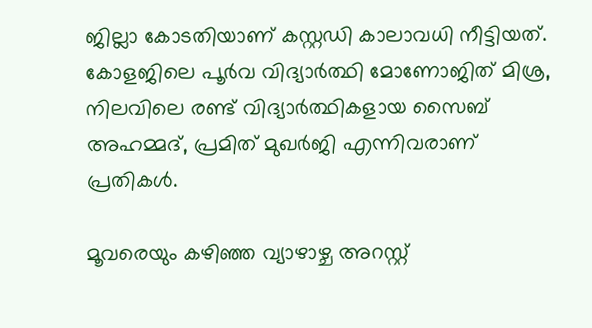ജില്ലാ കോടതിയാണ് കസ്റ്റഡി കാലാവധി നീട്ടിയത്.  കോളജിലെ പൂർവ വിദ്യാർത്ഥി മോണോജിത് മിശ്ര, നിലവിലെ രണ്ട് വിദ്യാർത്ഥികളായ സൈബ് അഹമ്മദ്, പ്രമിത് മുഖർജി എന്നിവരാണ് പ്രതികൾ.

മൂവരെയും കഴിഞ്ഞ വ്യാഴാഴ്ച അറസ്റ്റ്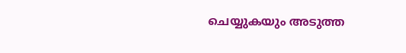ചെയ്യുകയും അടുത്ത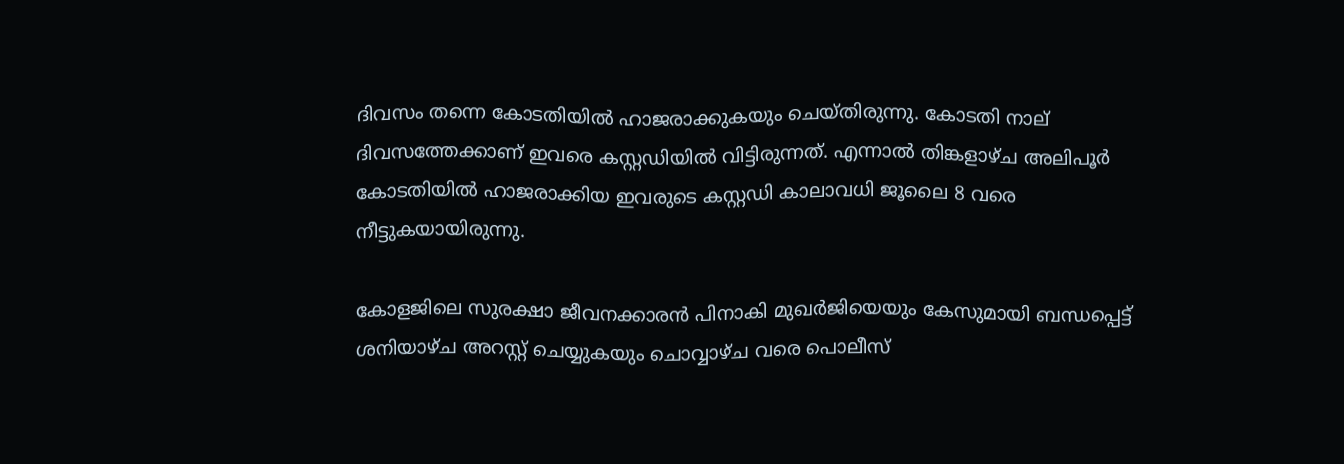ദിവസം തന്നെ കോടതിയിൽ ഹാജരാക്കുകയും ചെയ്തിരുന്നു. കോടതി നാല് ദിവസത്തേക്കാണ് ഇവരെ കസ്റ്റഡിയിൽ വിട്ടിരുന്നത്. എന്നാൽ തിങ്കളാഴ്ച അലിപൂർ കോടതിയിൽ ഹാജരാക്കിയ ഇവരുടെ കസ്റ്റഡി കാലാവധി ജൂലൈ 8 വരെ നീട്ടുകയായിരുന്നു.

കോളജിലെ സുരക്ഷാ ജീവനക്കാരൻ പിനാകി മുഖർജിയെയും കേസുമായി ബന്ധപ്പെട്ട് ശനിയാഴ്ച അറസ്റ്റ് ചെയ്യുകയും ചൊവ്വാഴ്ച വരെ പൊലീസ്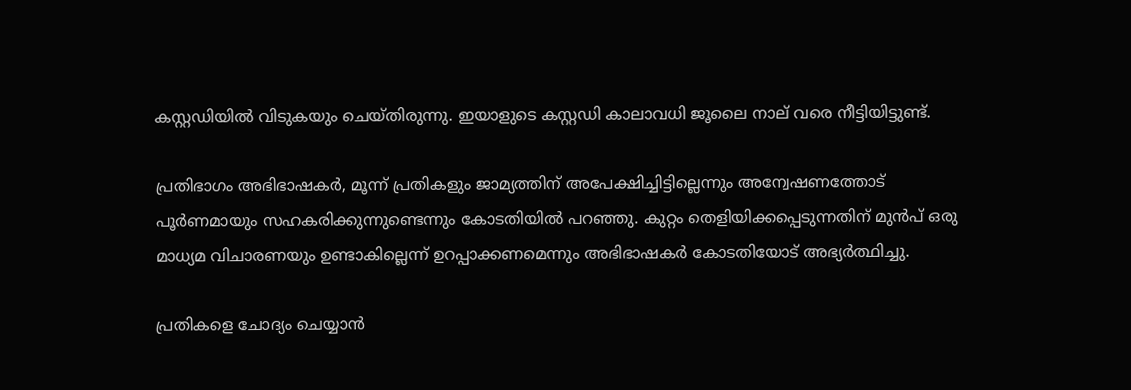കസ്റ്റഡിയിൽ വിടുകയും ചെയ്തിരുന്നു. ഇയാളുടെ കസ്റ്റഡി കാലാവധി ജൂലൈ നാല് വരെ നീട്ടിയിട്ടുണ്ട്.

പ്രതിഭാഗം അഭിഭാഷകർ, മൂന്ന് പ്രതികളും ജാമ്യത്തിന് അപേക്ഷിച്ചിട്ടില്ലെന്നും അന്വേഷണത്തോട് പൂർണമായും സഹകരിക്കുന്നുണ്ടെന്നും കോടതിയിൽ പറഞ്ഞു. കുറ്റം തെളിയിക്കപ്പെടുന്നതിന് മുൻപ് ഒരു മാധ്യമ വിചാരണയും ഉണ്ടാകില്ലെന്ന് ഉറപ്പാക്കണമെന്നും അഭിഭാഷകർ കോടതിയോട് അഭ്യർത്ഥിച്ചു.

പ്രതികളെ ചോദ്യം ചെയ്യാൻ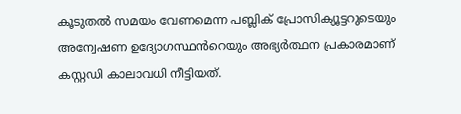കൂടുതൽ സമയം വേണമെന്ന പബ്ലിക് പ്രോസിക്യൂട്ടറുടെയും അന്വേഷണ ഉദ്യോഗസ്ഥൻറെയും അഭ്യർത്ഥന പ്രകാരമാണ് കസ്റ്റഡി കാലാവധി നീട്ടിയത്.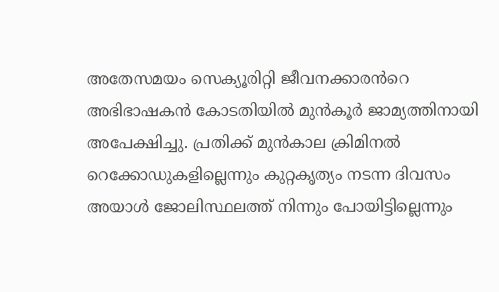അതേസമയം സെക്യൂരിറ്റി ജീവനക്കാരൻറെ അഭിഭാഷകൻ കോടതിയിൽ മുൻകൂർ ജാമ്യത്തിനായി അപേക്ഷിച്ചു. പ്രതിക്ക് മുൻകാല ക്രിമിനൽ റെക്കോഡുകളില്ലെന്നും കുറ്റകൃത്യം നടന്ന ദിവസം അയാൾ ജോലിസ്ഥലത്ത് നിന്നും പോയിട്ടില്ലെന്നും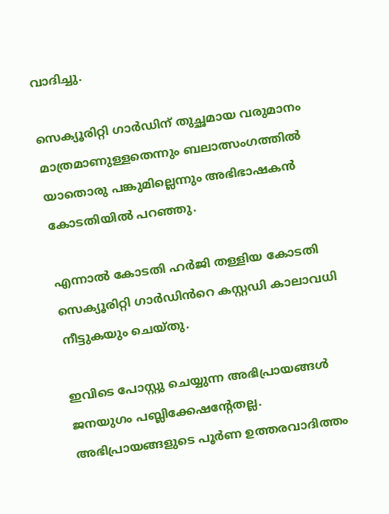വാദിച്ചു.

സെക്യൂരിറ്റി ഗാർഡിന് തുച്ഛമായ വരുമാനം മാത്രമാണുള്ളതെന്നും ബലാത്സംഗത്തിൽ യാതൊരു പങ്കുമില്ലെന്നും അഭിഭാഷകൻ കോടതിയിൽ പറഞ്ഞു.

എന്നാൽ കോടതി ഹർജി തള്ളിയ കോടതി സെക്യൂരിറ്റി ഗാർഡിൻറെ കസ്റ്റഡി കാലാവധി നീട്ടുകയും ചെയ്തു.

ഇവിടെ പോസ്റ്റു ചെയ്യുന്ന അഭിപ്രായങ്ങള്‍ ജനയുഗം പബ്ലിക്കേഷന്റേതല്ല. അഭിപ്രായങ്ങളുടെ പൂര്‍ണ ഉത്തരവാദിത്തം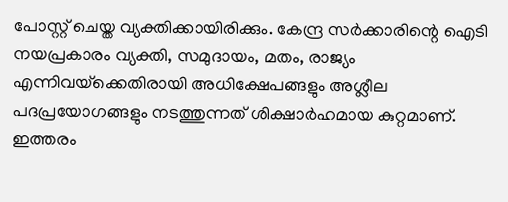പോസ്റ്റ് ചെയ്ത വ്യക്തിക്കായിരിക്കും. കേന്ദ്ര സര്‍ക്കാരിന്റെ ഐടി നയപ്രകാരം വ്യക്തി, സമുദായം, മതം, രാജ്യം എന്നിവയ്‌ക്കെതിരായി അധിക്ഷേപങ്ങളും അശ്ലീല പദപ്രയോഗങ്ങളും നടത്തുന്നത് ശിക്ഷാര്‍ഹമായ കുറ്റമാണ്. ഇത്തരം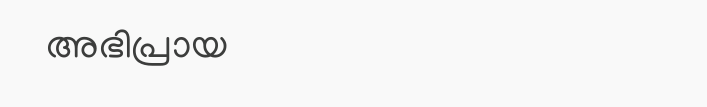അഭിപ്രായ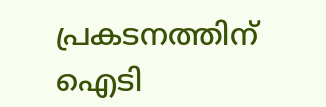പ്രകടനത്തിന് ഐടി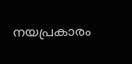നയപ്രകാരം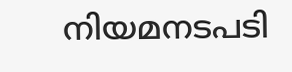നിയമനടപടി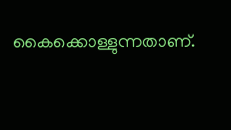കൈക്കൊള്ളുന്നതാണ്.